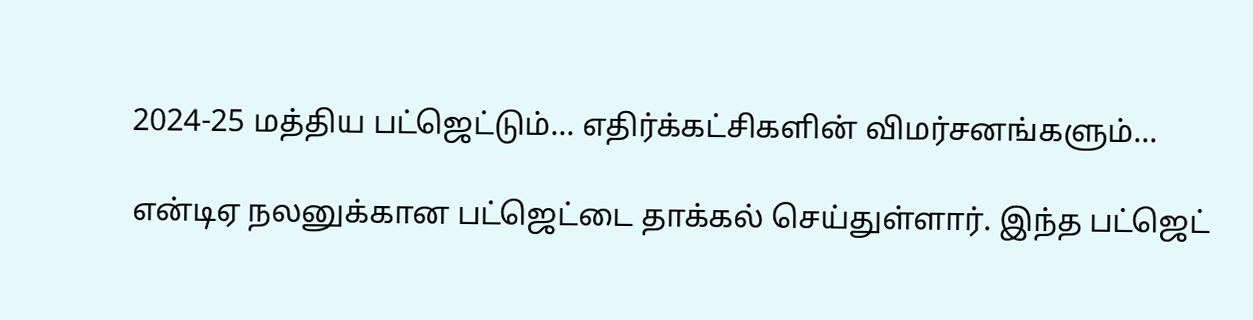2024-25 மத்திய பட்ஜெட்டும்... எதிர்க்கட்சிகளின் விமர்சனங்களும்...

என்டிஏ நலனுக்கான பட்ஜெட்டை தாக்கல் செய்துள்ளார். இந்த பட்ஜெட்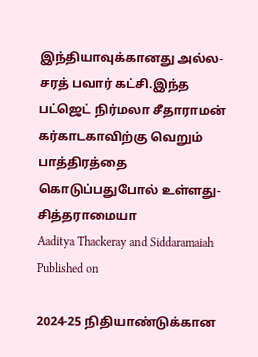இந்தியாவுக்கானது அல்ல- சரத் பவார் கட்சி.இந்த பட்ஜெட் நிர்மலா சீதாராமன் கர்காடகாவிற்கு வெறும் பாத்திரத்தை கொடுப்பதுபோல் உள்ளது- சித்தராமையா
Aaditya Thackeray and Siddaramaiah
Published on

2024-25 நிதியாண்டுக்கான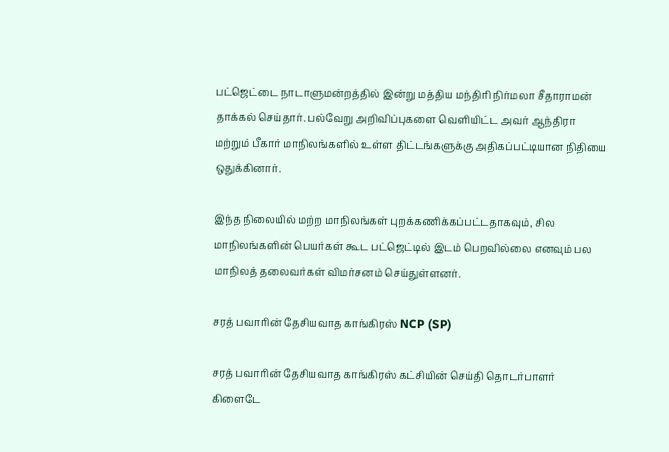பட்ஜெட்டை நாடாளுமன்றத்தில் இன்று மத்திய மந்திரி நிர்மலா சீதாராமன் தாக்கல் செய்தார். பல்வேறு அறிவிப்புகளை வெளியிட்ட அவர் ஆந்திரா மற்றும் பீகார் மாநிலங்களில் உள்ள திட்டங்களுக்கு அதிகப்பட்டியான நிதியை ஒதுக்கினார்.

இந்த நிலையில் மற்ற மாநிலங்கள் புறக்கணிக்கப்பட்டதாகவும், சில மாநிலங்களின் பெயர்கள் கூட பட்ஜெட்டில் இடம் பெறவில்லை எனவும் பல மாநிலத் தலைவர்கள் விமர்சனம் செய்துள்ளனர்.

சரத் பவாரின் தேசியவாத காங்கிரஸ் NCP (SP)

சரத் பவாரின் தேசியவாத காங்கிரஸ் கட்சியின் செய்தி தொடர்பாளர் கிளைடே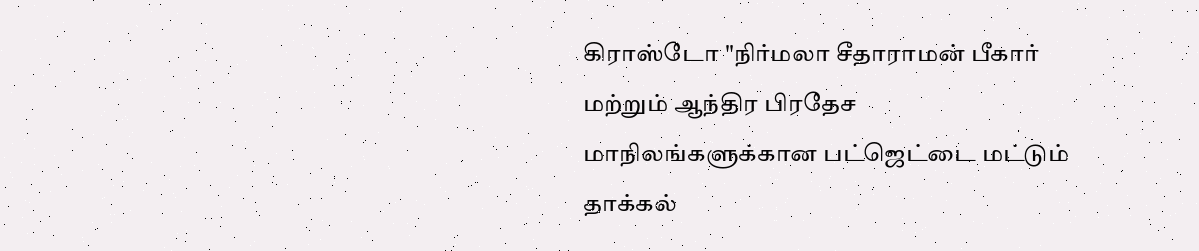கிராஸ்டோ "நிர்மலா சீதாராமன் பீகார் மற்றும் ஆந்திர பிரதேச மாநிலங்களுக்கான பட்ஜெட்டை மட்டும் தாக்கல்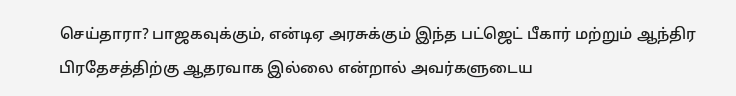செய்தாரா? பாஜகவுக்கும், என்டிஏ அரசுக்கும் இந்த பட்ஜெட் பீகார் மற்றும் ஆந்திர பிரதேசத்திற்கு ஆதரவாக இல்லை என்றால் அவர்களுடைய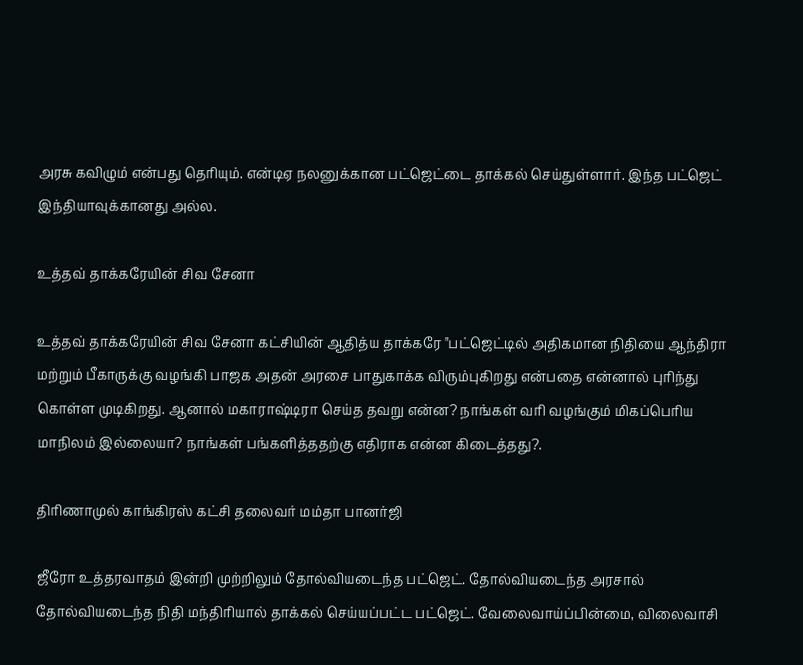அரசு கவிழும் என்பது தெரியும். என்டிஏ நலனுக்கான பட்ஜெட்டை தாக்கல் செய்துள்ளார். இந்த பட்ஜெட் இந்தியாவுக்கானது அல்ல.

உத்தவ் தாக்கரேயின் சிவ சேனா

உத்தவ் தாக்கரேயின் சிவ சேனா கட்சியின் ஆதித்ய தாக்கரே "பட்ஜெட்டில் அதிகமான நிதியை ஆந்திரா மற்றும் பீகாருக்கு வழங்கி பாஜக அதன் அரசை பாதுகாக்க விரும்புகிறது என்பதை என்னால் புரிந்து கொள்ள முடிகிறது. ஆனால் மகாராஷ்டிரா செய்த தவறு என்ன? நாங்கள் வரி வழங்கும் மிகப்பெரிய மாநிலம் இல்லையா? நாங்கள் பங்களித்ததற்கு எதிராக என்ன கிடைத்தது?.

திரிணாமுல் காங்கிரஸ் கட்சி தலைவர் மம்தா பானர்ஜி

ஜீரோ உத்தரவாதம் இன்றி முற்றிலும் தோல்வியடைந்த பட்ஜெட். தோல்வியடைந்த அரசால் தோல்வியடைந்த நிதி மந்திரியால் தாக்கல் செய்யப்பட்ட பட்ஜெட். வேலைவாய்ப்பின்மை, விலைவாசி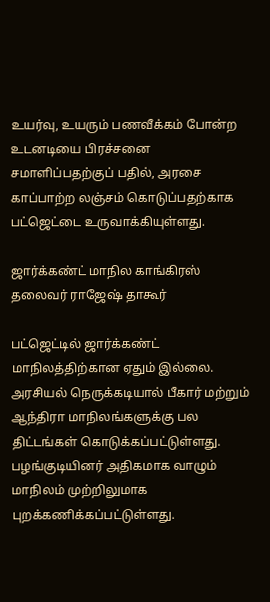உயர்வு, உயரும் பணவீக்கம் போன்ற உடனடியை பிரச்சனை சமாளிப்பதற்குப் பதில், அரசை காப்பாற்ற லஞ்சம் கொடுப்பதற்காக பட்ஜெட்டை உருவாக்கியுள்ளது.

ஜார்க்கண்ட் மாநில காங்கிரஸ் தலைவர் ராஜேஷ் தாகூர்

பட்ஜெட்டில் ஜார்க்கண்ட் மாநிலத்திற்கான ஏதும் இல்லை. அரசியல் நெருக்கடியால் பீகார் மற்றும் ஆந்திரா மாநிலங்களுக்கு பல திட்டங்கள் கொடுக்கப்பட்டுள்ளது. பழங்குடியினர் அதிகமாக வாழும் மாநிலம் முற்றிலுமாக புறக்கணிக்கப்பட்டுள்ளது.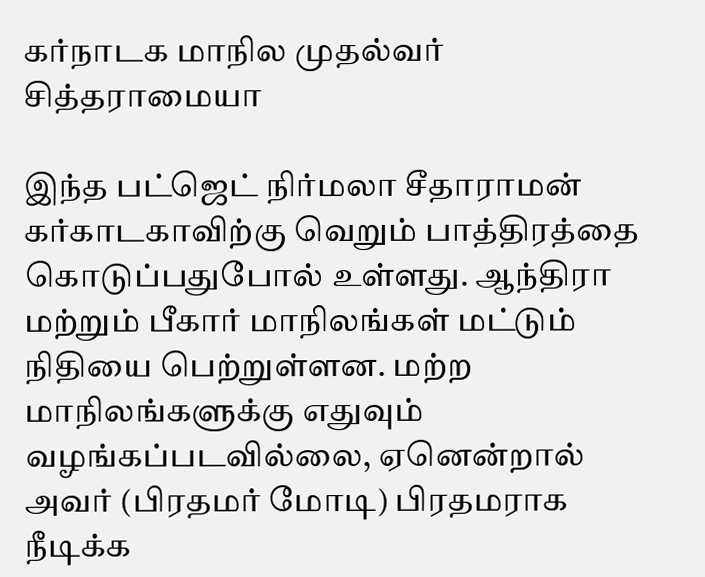கர்நாடக மாநில முதல்வர் சித்தராமையா

இந்த பட்ஜெட் நிர்மலா சீதாராமன் கர்காடகாவிற்கு வெறும் பாத்திரத்தை கொடுப்பதுபோல் உள்ளது. ஆந்திரா மற்றும் பீகார் மாநிலங்கள் மட்டும் நிதியை பெற்றுள்ளன. மற்ற மாநிலங்களுக்கு எதுவும் வழங்கப்படவில்லை, ஏனென்றால் அவர் (பிரதமர் மோடி) பிரதமராக நீடிக்க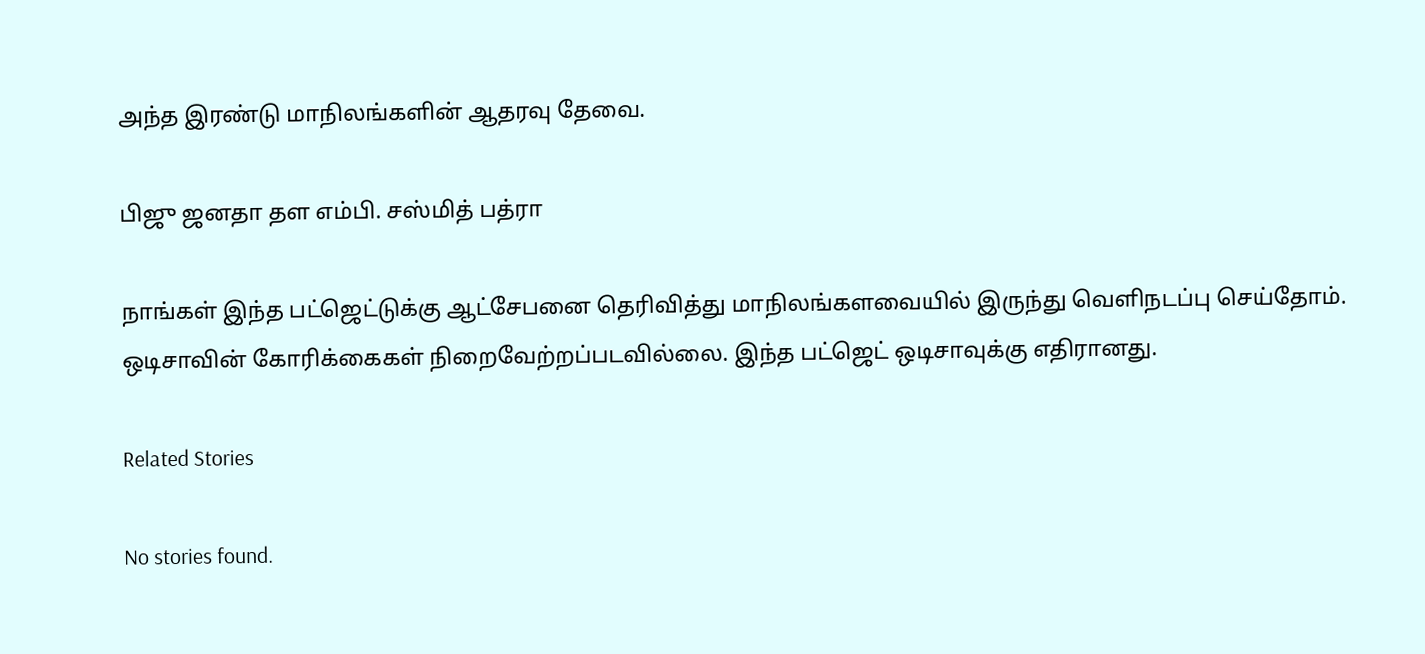அந்த இரண்டு மாநிலங்களின் ஆதரவு தேவை.

பிஜு ஜனதா தள எம்பி. சஸ்மித் பத்ரா

நாங்கள் இந்த பட்ஜெட்டுக்கு ஆட்சேபனை தெரிவித்து மாநிலங்களவையில் இருந்து வெளிநடப்பு செய்தோம். ஒடிசாவின் கோரிக்கைகள் நிறைவேற்றப்படவில்லை. இந்த பட்ஜெட் ஒடிசாவுக்கு எதிரானது.

Related Stories

No stories found.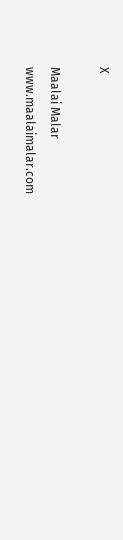X

Maalai Malar
www.maalaimalar.com